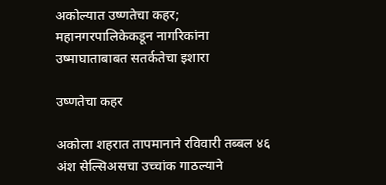अकोल्यात उष्णतेचा कहर; महानगरपालिकेकडून नागरिकांना उष्माघाताबाबत सतर्कतेचा इशारा

उष्णतेचा कहर

अकोला शहरात तापमानाने रविवारी तब्बल ४६ अंश सेल्सिअसचा उच्चांक गाठल्याने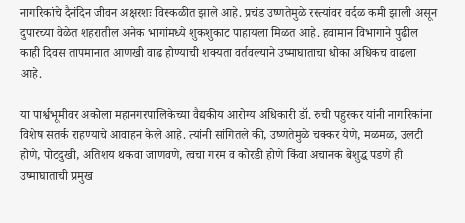नागरिकांचे दैनंदिन जीवन अक्षरशः विस्कळीत झाले आहे. प्रचंड उष्णतेमुळे रस्त्यांवर वर्दळ कमी झाली असून दुपारच्या वेळेत शहरातील अनेक भागांमध्ये शुकशुकाट पाहायला मिळत आहे. हवामान विभागाने पुढील काही दिवस तापमानात आणखी वाढ होण्याची शक्यता वर्तवल्याने उष्माघाताचा धोका अधिकच वाढला आहे.

या पार्श्वभूमीवर अकोला महानगरपालिकेच्या वैद्यकीय आरोग्य अधिकारी डॉ. रुची पहुरकर यांनी नागरिकांना विशेष सतर्क राहण्याचे आवाहन केले आहे. त्यांनी सांगितले की, उष्णतेमुळे चक्कर येणे, मळमळ, उलटी होणे, पोटदुखी, अतिशय थकवा जाणवणे, त्वचा गरम व कोरडी होणे किंवा अचानक बेशुद्ध पडणे ही उष्माघाताची प्रमुख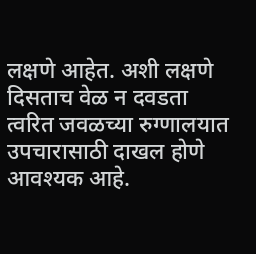लक्षणे आहेत. अशी लक्षणे दिसताच वेळ न दवडता त्वरित जवळच्या रुग्णालयात उपचारासाठी दाखल होणे आवश्यक आहे.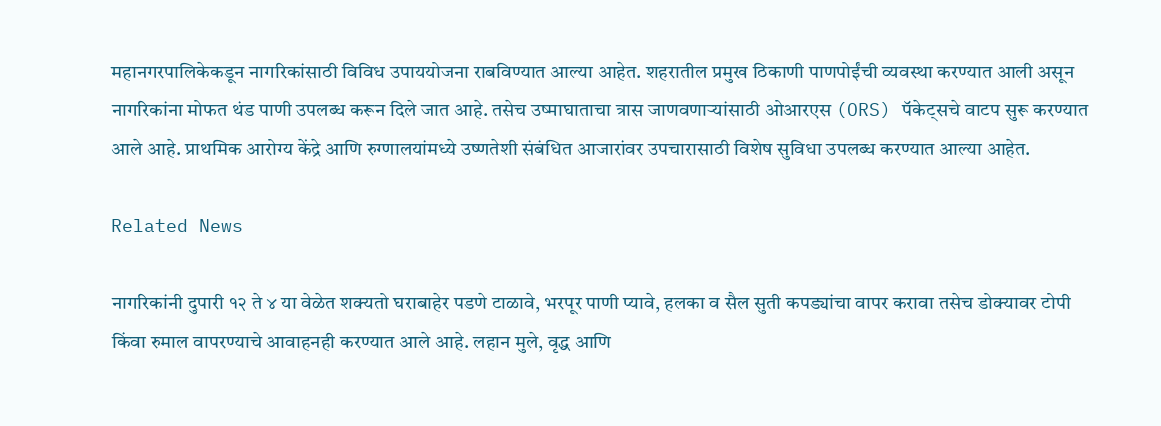महानगरपालिकेकडून नागरिकांसाठी विविध उपाययोजना राबविण्यात आल्या आहेत. शहरातील प्रमुख ठिकाणी पाणपोईंची व्यवस्था करण्यात आली असून नागरिकांना मोफत थंड पाणी उपलब्ध करून दिले जात आहे. तसेच उष्माघाताचा त्रास जाणवणाऱ्यांसाठी ओआरएस (ORS) पॅकेट्सचे वाटप सुरू करण्यात आले आहे. प्राथमिक आरोग्य केंद्रे आणि रुग्णालयांमध्ये उष्णतेशी संबंधित आजारांवर उपचारासाठी विशेष सुविधा उपलब्ध करण्यात आल्या आहेत.

Related News

नागरिकांनी दुपारी १२ ते ४ या वेळेत शक्यतो घराबाहेर पडणे टाळावे, भरपूर पाणी प्यावे, हलका व सैल सुती कपड्यांचा वापर करावा तसेच डोक्यावर टोपी किंवा रुमाल वापरण्याचे आवाहनही करण्यात आले आहे. लहान मुले, वृद्ध आणि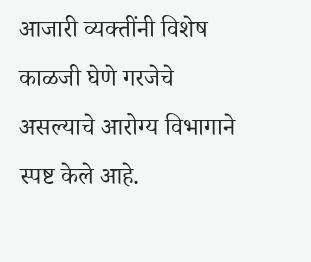आजारी व्यक्तींनी विशेष काळजी घेणे गरजेचे असल्याचे आरोग्य विभागाने स्पष्ट केले आहे.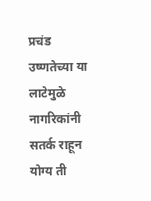प्रचंड उष्णतेच्या या लाटेमुळे नागरिकांनी सतर्क राहून योग्य ती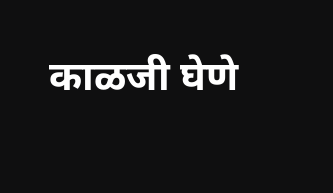काळजी घेणे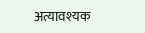अत्यावश्यक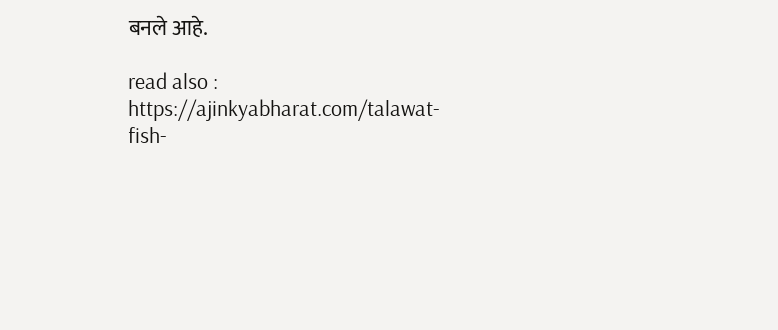बनले आहे.

read also :  https://ajinkyabharat.com/talawat-fish-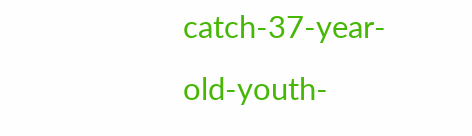catch-37-year-old-youth-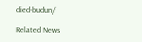died-budun/

Related News